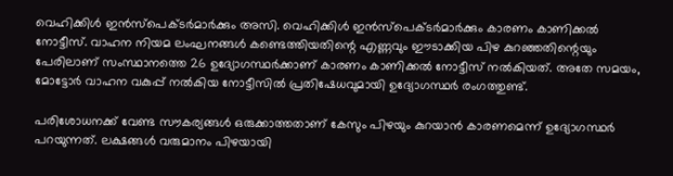വെഹിക്കിള്‍ ഇന്‍സ്‌പെക്ടര്‍മാര്‍ക്കും അസി. വെഹിക്കിള്‍ ഇന്‍സ്‌പെക്ടര്‍മാര്‍ക്കും കാരണം കാണിക്കല്‍ നോട്ടീസ്. വാഹന നിയമ ലംഘനങ്ങള്‍ കണ്ടെത്തിയതിന്റെ എണ്ണവും ഈടാക്കിയ പിഴ കുറഞ്ഞതിന്റെയും പേരിലാണ് സംസ്ഥാനത്തെ 26 ഉദ്യോഗസ്ഥര്‍ക്കാണ് കാരണം കാണിക്കല്‍ നോട്ടീസ് നല്‍കിയത്. അതേ സമയം, മോട്ടോര്‍ വാഹന വകുപ്പ് നല്‍കിയ നോട്ടീസില്‍ പ്രതിഷേധവുമായി ഉദ്യോഗസ്ഥര്‍ രംഗത്തുണ്ട്.

പരിശോധനക്ക് വേണ്ട സൗകര്യങ്ങൾ ഒരുക്കാത്തതാണ് കേസും പിഴയും കുറയാൻ കാരണമെന്ന് ഉദ്യോഗസ്ഥർ പറയുന്നത്. ലക്ഷങ്ങൾ വരുമാനം പിഴയായി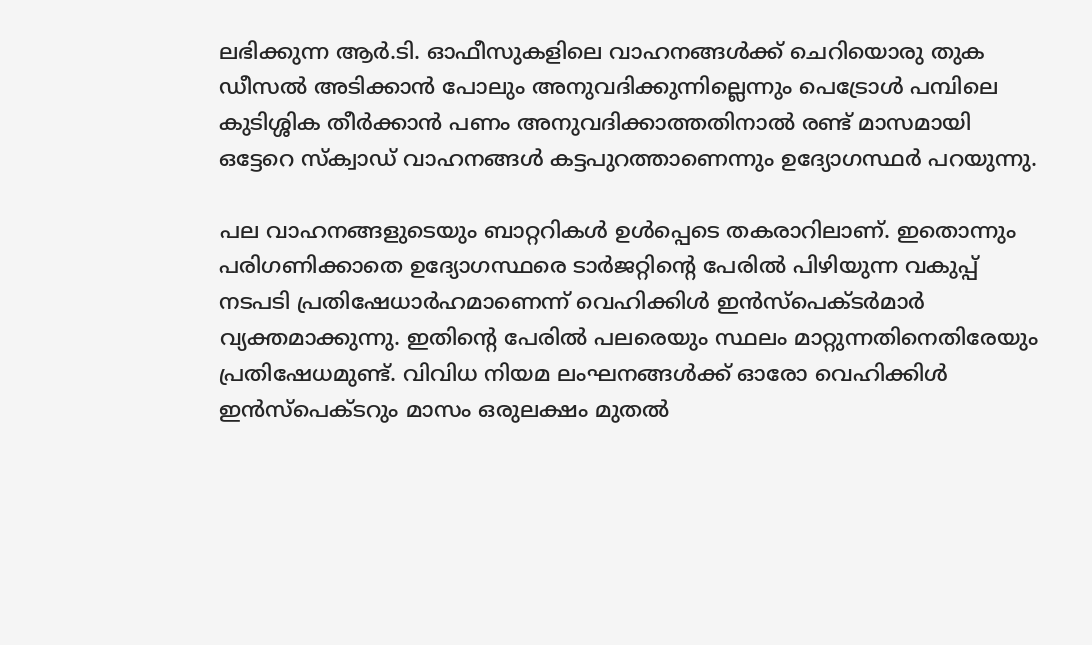ലഭിക്കുന്ന ആര്‍.ടി. ഓഫീസുകളിലെ വാഹനങ്ങള്‍ക്ക് ചെറിയൊരു തുക ഡീസല്‍ അടിക്കാന്‍ പോലും അനുവദിക്കുന്നില്ലെന്നും പെട്രോള്‍ പമ്പിലെ കുടിശ്ശിക തീര്‍ക്കാന്‍ പണം അനുവദിക്കാത്തതിനാല്‍ രണ്ട് മാസമായി ഒട്ടേറെ സ്‌ക്വാഡ് വാഹനങ്ങള്‍ കട്ടപുറത്താണെന്നും ഉദ്യോഗസ്ഥർ പറയുന്നു.

പല വാഹനങ്ങളുടെയും ബാറ്ററികള്‍ ഉള്‍പ്പെടെ തകരാറിലാണ്. ഇതൊന്നും പരിഗണിക്കാതെ ഉദ്യോഗസ്ഥരെ ടാര്‍ജറ്റിന്റെ പേരില്‍ പിഴിയുന്ന വകുപ്പ് നടപടി പ്രതിഷേധാര്‍ഹമാണെന്ന് വെഹിക്കിള്‍ ഇന്‍സ്‌പെക്ടര്‍മാര്‍ വ്യക്തമാക്കുന്നു. ഇതിന്റെ പേരില്‍ പലരെയും സ്ഥലം മാറ്റുന്നതിനെതിരേയും പ്രതിഷേധമുണ്ട്. വിവിധ നിയമ ലംഘനങ്ങള്‍ക്ക് ഓരോ വെഹിക്കിള്‍ ഇന്‍സ്‌പെക്ടറും മാസം ഒരുലക്ഷം മുതല്‍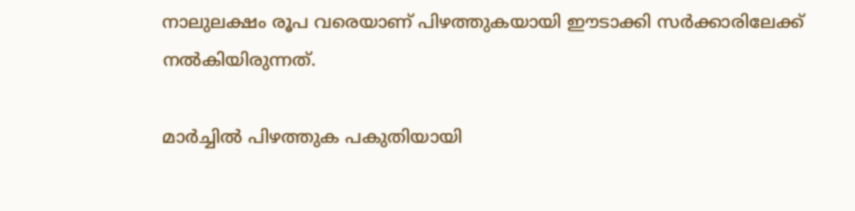നാലുലക്ഷം രൂപ വരെയാണ് പിഴത്തുകയായി ഈടാക്കി സര്‍ക്കാരിലേക്ക് നല്‍കിയിരുന്നത്.

മാർച്ചിൽ പിഴത്തുക പകുതിയായി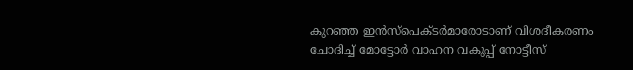കുറഞ്ഞ ഇന്‍സ്‌പെക്ടര്‍മാരോടാണ് വിശദീകരണം ചോദിച്ച് മോട്ടോര്‍ വാഹന വകുപ്പ് നോട്ടീസ്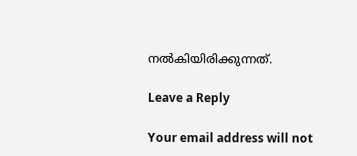നല്‍കിയിരിക്കുന്നത്.

Leave a Reply

Your email address will not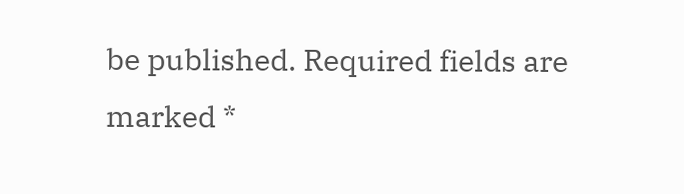be published. Required fields are marked *